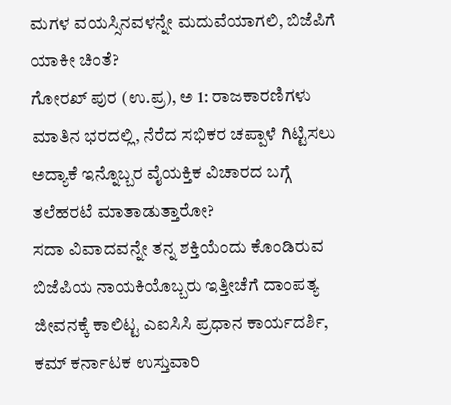ಮಗಳ ವಯಸ್ಸಿನವಳನ್ನೇ ಮದುವೆಯಾಗಲಿ, ಬಿಜೆಪಿಗೆ ಯಾಕೀ ಚಿಂತೆ?
ಗೋರಖ್ ಪುರ (ಉ.ಪ್ರ), ಅ 1: ರಾಜಕಾರಣಿಗಳು ಮಾತಿನ ಭರದಲ್ಲಿ, ನೆರೆದ ಸಭಿಕರ ಚಪ್ಪಾಳೆ ಗಿಟ್ಟಿಸಲು ಅದ್ಯಾಕೆ ಇನ್ನೊಬ್ಬರ ವೈಯಕ್ತಿಕ ವಿಚಾರದ ಬಗ್ಗೆ ತಲೆಹರಟೆ ಮಾತಾಡುತ್ತಾರೋ?
ಸದಾ ವಿವಾದವನ್ನೇ ತನ್ನ ಶಕ್ತಿಯೆಂದು ಕೊಂಡಿರುವ ಬಿಜೆಪಿಯ ನಾಯಕಿಯೊಬ್ಬರು ಇತ್ತೀಚೆಗೆ ದಾಂಪತ್ಯ ಜೀವನಕ್ಕೆ ಕಾಲಿಟ್ಟ ಎಐಸಿಸಿ ಪ್ರಧಾನ ಕಾರ್ಯದರ್ಶಿ, ಕಮ್ ಕರ್ನಾಟಕ ಉಸ್ತುವಾರಿ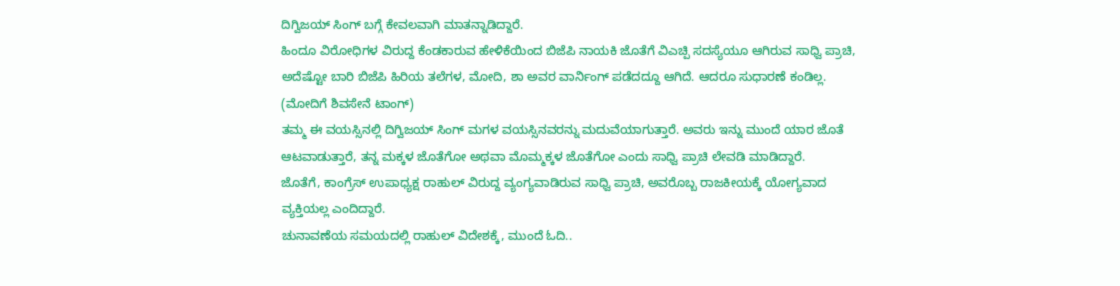ದಿಗ್ವಿಜಯ್ ಸಿಂಗ್ ಬಗ್ಗೆ ಕೇವಲವಾಗಿ ಮಾತನ್ನಾಡಿದ್ದಾರೆ.
ಹಿಂದೂ ವಿರೋಧಿಗಳ ವಿರುದ್ದ ಕೆಂಡಕಾರುವ ಹೇಳಿಕೆಯಿಂದ ಬಿಜೆಪಿ ನಾಯಕಿ ಜೊತೆಗೆ ವಿಎಚ್ಪಿ ಸದಸ್ಯೆಯೂ ಆಗಿರುವ ಸಾಧ್ವಿ ಪ್ರಾಚಿ, ಅದೆಷ್ಟೋ ಬಾರಿ ಬಿಜೆಪಿ ಹಿರಿಯ ತಲೆಗಳ, ಮೋದಿ, ಶಾ ಅವರ ವಾರ್ನಿಂಗ್ ಪಡೆದದ್ದೂ ಆಗಿದೆ. ಆದರೂ ಸುಧಾರಣೆ ಕಂಡಿಲ್ಲ. (ಮೋದಿಗೆ ಶಿವಸೇನೆ ಟಾಂಗ್)
ತಮ್ಮ ಈ ವಯಸ್ಸಿನಲ್ಲಿ ದಿಗ್ವಿಜಯ್ ಸಿಂಗ್ ಮಗಳ ವಯಸ್ಸಿನವರನ್ನು ಮದುವೆಯಾಗುತ್ತಾರೆ. ಅವರು ಇನ್ನು ಮುಂದೆ ಯಾರ ಜೊತೆ ಆಟವಾಡುತ್ತಾರೆ, ತನ್ನ ಮಕ್ಕಳ ಜೊತೆಗೋ ಅಥವಾ ಮೊಮ್ಮಕ್ಕಳ ಜೊತೆಗೋ ಎಂದು ಸಾಧ್ವಿ ಪ್ರಾಚಿ ಲೇವಡಿ ಮಾಡಿದ್ದಾರೆ.
ಜೊತೆಗೆ, ಕಾಂಗ್ರೆಸ್ ಉಪಾಧ್ಯಕ್ಷ ರಾಹುಲ್ ವಿರುದ್ದ ವ್ಯಂಗ್ಯವಾಡಿರುವ ಸಾಧ್ವಿ ಪ್ರಾಚಿ, ಅವರೊಬ್ಬ ರಾಜಕೀಯಕ್ಕೆ ಯೋಗ್ಯವಾದ ವ್ಯಕ್ತಿಯಲ್ಲ ಎಂದಿದ್ದಾರೆ.
ಚುನಾವಣೆಯ ಸಮಯದಲ್ಲಿ ರಾಹುಲ್ ವಿದೇಶಕ್ಕೆ, ಮುಂದೆ ಓದಿ..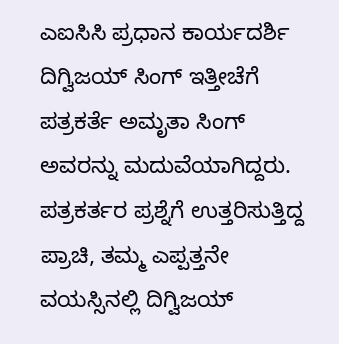ಎಐಸಿಸಿ ಪ್ರಧಾನ ಕಾರ್ಯದರ್ಶಿ
ದಿಗ್ವಿಜಯ್ ಸಿಂಗ್ ಇತ್ತೀಚೆಗೆ ಪತ್ರಕರ್ತೆ ಅಮೃತಾ ಸಿಂಗ್ ಅವರನ್ನು ಮದುವೆಯಾಗಿದ್ದರು. ಪತ್ರಕರ್ತರ ಪ್ರಶ್ನೆಗೆ ಉತ್ತರಿಸುತ್ತಿದ್ದ ಪ್ರಾಚಿ, ತಮ್ಮ ಎಪ್ಪತ್ತನೇ ವಯಸ್ಸಿನಲ್ಲಿ ದಿಗ್ವಿಜಯ್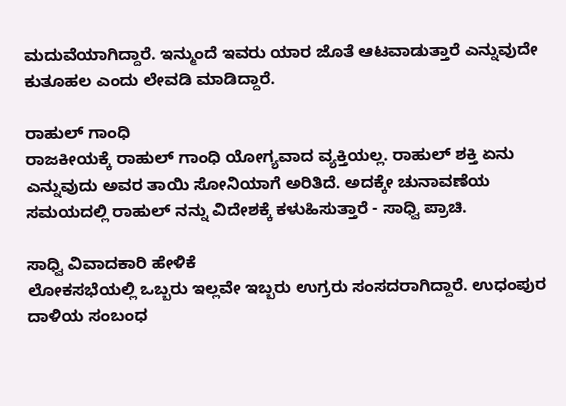ಮದುವೆಯಾಗಿದ್ದಾರೆ. ಇನ್ಮುಂದೆ ಇವರು ಯಾರ ಜೊತೆ ಆಟವಾಡುತ್ತಾರೆ ಎನ್ನುವುದೇ ಕುತೂಹಲ ಎಂದು ಲೇವಡಿ ಮಾಡಿದ್ದಾರೆ.

ರಾಹುಲ್ ಗಾಂಧಿ
ರಾಜಕೀಯಕ್ಕೆ ರಾಹುಲ್ ಗಾಂಧಿ ಯೋಗ್ಯವಾದ ವ್ಯಕ್ತಿಯಲ್ಲ. ರಾಹುಲ್ ಶಕ್ತಿ ಏನು ಎನ್ನುವುದು ಅವರ ತಾಯಿ ಸೋನಿಯಾಗೆ ಅರಿತಿದೆ. ಅದಕ್ಕೇ ಚುನಾವಣೆಯ ಸಮಯದಲ್ಲಿ ರಾಹುಲ್ ನನ್ನು ವಿದೇಶಕ್ಕೆ ಕಳುಹಿಸುತ್ತಾರೆ - ಸಾಧ್ವಿ ಪ್ರಾಚಿ.

ಸಾಧ್ವಿ ವಿವಾದಕಾರಿ ಹೇಳಿಕೆ
ಲೋಕಸಭೆಯಲ್ಲಿ ಒಬ್ಬರು ಇಲ್ಲವೇ ಇಬ್ಬರು ಉಗ್ರರು ಸಂಸದರಾಗಿದ್ದಾರೆ. ಉಧಂಪುರ ದಾಳಿಯ ಸಂಬಂಧ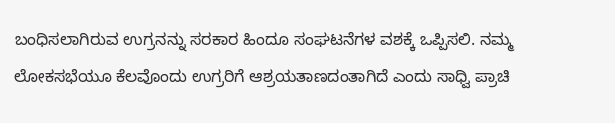ಬಂಧಿಸಲಾಗಿರುವ ಉಗ್ರನನ್ನು ಸರಕಾರ ಹಿಂದೂ ಸಂಘಟನೆಗಳ ವಶಕ್ಕೆ ಒಪ್ಪಿಸಲಿ. ನಮ್ಮ ಲೋಕಸಭೆಯೂ ಕೆಲವೊಂದು ಉಗ್ರರಿಗೆ ಆಶ್ರಯತಾಣದಂತಾಗಿದೆ ಎಂದು ಸಾಧ್ವಿ ಪ್ರಾಚಿ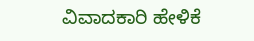ವಿವಾದಕಾರಿ ಹೇಳಿಕೆ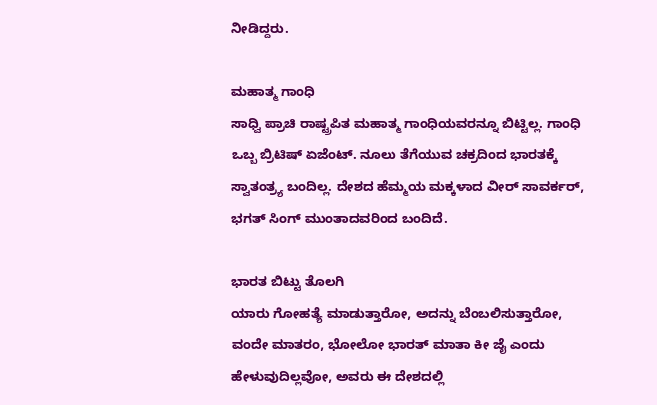ನೀಡಿದ್ದರು.

ಮಹಾತ್ಮ ಗಾಂಧಿ
ಸಾಧ್ವಿ ಪ್ರಾಚಿ ರಾಷ್ಟ್ರಪಿತ ಮಹಾತ್ಮ ಗಾಂಧಿಯವರನ್ನೂ ಬಿಟ್ಟಿಲ್ಲ. ಗಾಂಧಿ ಒಬ್ಬ ಬ್ರಿಟಿಷ್ ಏಜೆಂಟ್. ನೂಲು ತೆಗೆಯುವ ಚಕ್ರದಿಂದ ಭಾರತಕ್ಕೆ ಸ್ವಾತಂತ್ರ್ಯ ಬಂದಿಲ್ಲ. ದೇಶದ ಹೆಮ್ಮಯ ಮಕ್ಕಳಾದ ವೀರ್ ಸಾವರ್ಕರ್, ಭಗತ್ ಸಿಂಗ್ ಮುಂತಾದವರಿಂದ ಬಂದಿದೆ.

ಭಾರತ ಬಿಟ್ಟು ತೊಲಗಿ
ಯಾರು ಗೋಹತ್ಯೆ ಮಾಡುತ್ತಾರೋ, ಅದನ್ನು ಬೆಂಬಲಿಸುತ್ತಾರೋ, ವಂದೇ ಮಾತರಂ, ಭೋಲೋ ಭಾರತ್ ಮಾತಾ ಕೀ ಜೈ ಎಂದು ಹೇಳುವುದಿಲ್ಲವೋ, ಅವರು ಈ ದೇಶದಲ್ಲಿ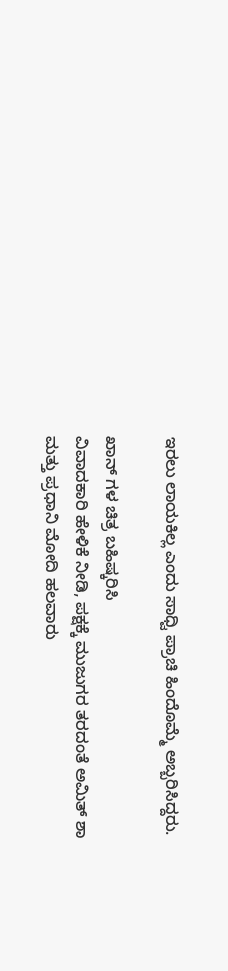ಇರಲು ಲಾಯಕಿಲ್ಲ ಎಂದು ಸಾಧ್ವಿ ಪ್ರಾಚಿ ಹಿಂದೊಮ್ಮೆ ಅಬ್ಬರಿಸಿದ್ದರು.

ಖಾನ್ ಗಳ ಚಿತ್ರ ಬಹಿಷ್ಕರಿಸಿ
ವಿವಾದಕಾರಿ ಹೇಳಿಕೆ ನೀಡಿ, ಪಕ್ಷಕ್ಕೆ ಮುಜುಗರ ತರದಂತೆ ಅಮಿತ್ ಶಾ ಮತ್ತು ಪ್ರಧಾನಿ ಮೋದಿ ಹಲವಾರು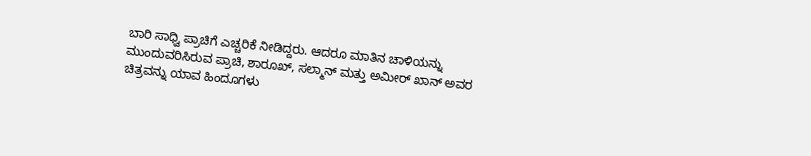ಬಾರಿ ಸಾಧ್ವಿ ಪ್ರಾಚಿಗೆ ಎಚ್ಚರಿಕೆ ನೀಡಿದ್ದರು. ಆದರೂ ಮಾತಿನ ಚಾಳಿಯನ್ನು ಮುಂದುವರಿಸಿರುವ ಪ್ರಾಚಿ, ಶಾರೂಖ್, ಸಲ್ಮಾನ್ ಮತ್ತು ಅಮೀರ್ ಖಾನ್ ಅವರ ಚಿತ್ರವನ್ನು ಯಾವ ಹಿಂದೂಗಳು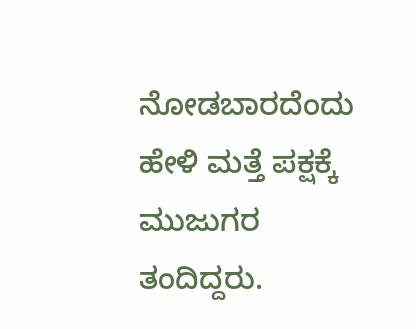ನೋಡಬಾರದೆಂದು ಹೇಳಿ ಮತ್ತೆ ಪಕ್ಷಕ್ಕೆ ಮುಜುಗರ ತಂದಿದ್ದರು.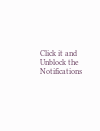Click it and Unblock the Notifications